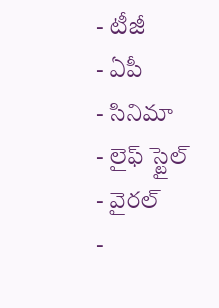- టీజీ
- ఏపీ
- సినిమా
- లైఫ్ స్టైల్
- వైరల్
-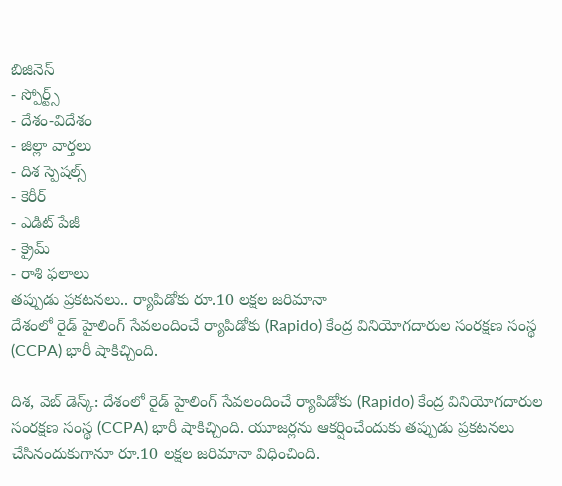బిజినెస్
- స్పోర్ట్స్
- దేశం-విదేశం
- జిల్లా వార్తలు
- దిశ స్పెషల్స్
- కెరీర్
- ఎడిట్ పేజీ
- క్రైమ్
- రాశి ఫలాలు
తప్పుడు ప్రకటనలు.. ర్యాపిడోకు రూ.10 లక్షల జరిమానా
దేశంలో రైడ్ హైలింగ్ సేవలందించే ర్యాపిడోకు (Rapido) కేంద్ర వినియోగదారుల సంరక్షణ సంస్థ (CCPA) భారీ షాకిచ్చింది.

దిశ, వెబ్ డెస్క్: దేశంలో రైడ్ హైలింగ్ సేవలందించే ర్యాపిడోకు (Rapido) కేంద్ర వినియోగదారుల సంరక్షణ సంస్థ (CCPA) భారీ షాకిచ్చింది. యూజర్లను ఆకర్షించేందుకు తప్పుడు ప్రకటనలు చేసినందుకుగానూ రూ.10 లక్షల జరిమానా విధించింది.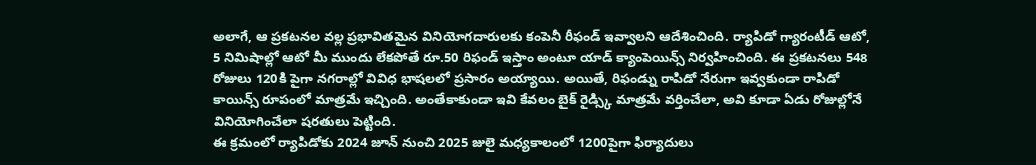అలాగే, ఆ ప్రకటనల వల్ల ప్రభావితమైన వినియోగదారులకు కంపెనీ రీఫండ్ ఇవ్వాలని ఆదేశించింది. ర్యాపిడో గ్యారంటీడ్ ఆటో, 5 నిమిషాల్లో ఆటో మీ ముందు లేకపోతే రూ.50 రిఫండ్ ఇస్తాం అంటూ యాడ్ క్యాంపెయిన్స్ నిర్వహించింది. ఈ ప్రకటనలు 548 రోజులు 120కి పైగా నగరాల్లో వివిధ భాషలలో ప్రసారం అయ్యాయి. అయితే, రిఫండ్ను రాపిడో నేరుగా ఇవ్వకుండా రాపిడో కాయిన్స్ రూపంలో మాత్రమే ఇచ్చింది. అంతేకాకుండా ఇవి కేవలం బైక్ రైడ్స్కి మాత్రమే వర్తించేలా, అవి కూడా ఏడు రోజుల్లోనే వినియోగించేలా షరతులు పెట్టింది.
ఈ క్రమంలో ర్యాపిడోకు 2024 జూన్ నుంచి 2025 జులై మధ్యకాలంలో 1200పైగా ఫిర్యాదులు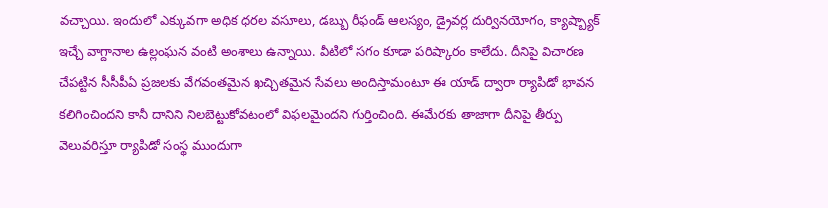వచ్చాయి. ఇందులో ఎక్కువగా అధిక ధరల వసూలు, డబ్బు రీఫండ్ ఆలస్యం, డ్రైవర్ల దుర్వినయోగం, క్యాష్బ్యాక్ ఇచ్చే వాగ్దానాల ఉల్లంఘన వంటి అంశాలు ఉన్నాయి. వీటిలో సగం కూడా పరిష్కారం కాలేదు. దీనిపై విచారణ చేపట్టిన సీసీపీఏ ప్రజలకు వేగవంతమైన ఖచ్చితమైన సేవలు అందిస్తామంటూ ఈ యాడ్ ద్వారా ర్యాపిడో భావన కలిగించిందని కానీ దానిని నిలబెట్టుకోవటంలో విఫలమైందని గుర్తించింది. ఈమేరకు తాజాగా దీనిపై తీర్పు వెలువరిస్తూ ర్యాపిడో సంస్థ ముందుగా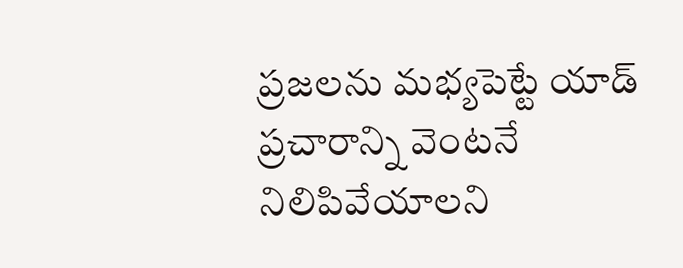ప్రజలను మభ్యపెట్టే యాడ్ ప్రచారాన్ని వెంటనే నిలిపివేయాలని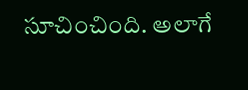సూచించింది. అలాగే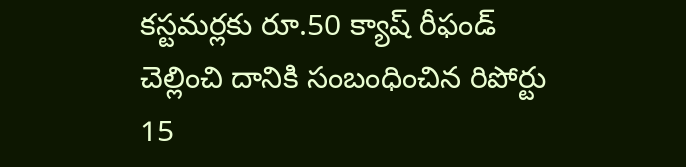కస్టమర్లకు రూ.50 క్యాష్ రీఫండ్ చెల్లించి దానికి సంబంధించిన రిపోర్టు 15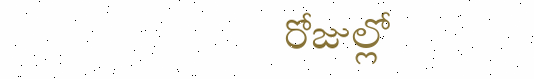రోజుల్లో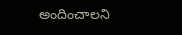అందించాలని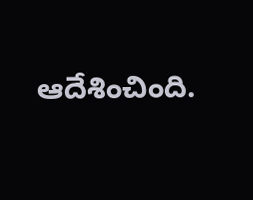ఆదేశించింది.